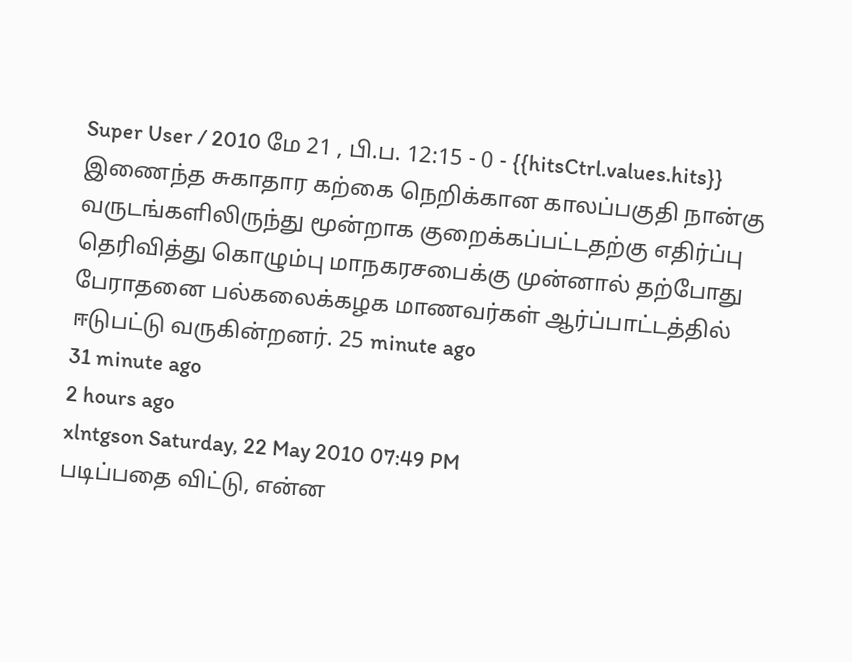Super User / 2010 மே 21 , பி.ப. 12:15 - 0 - {{hitsCtrl.values.hits}}
இணைந்த சுகாதார கற்கை நெறிக்கான காலப்பகுதி நான்கு வருடங்களிலிருந்து மூன்றாக குறைக்கப்பட்டதற்கு எதிர்ப்பு தெரிவித்து கொழும்பு மாநகரசபைக்கு முன்னால் தற்போது பேராதனை பல்கலைக்கழக மாணவர்கள் ஆர்ப்பாட்டத்தில் ஈடுபட்டு வருகின்றனர். 25 minute ago
31 minute ago
2 hours ago
xlntgson Saturday, 22 May 2010 07:49 PM
படிப்பதை விட்டு, என்ன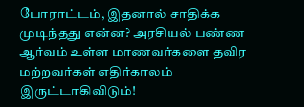போராட்டம், இதனால் சாதிக்க முடிந்தது என்ன? அரசியல் பண்ண ஆர்வம் உள்ள மாணவர்களை தவிர மற்றவர்கள் எதிர்காலம் இருட்டாகிவிடும்!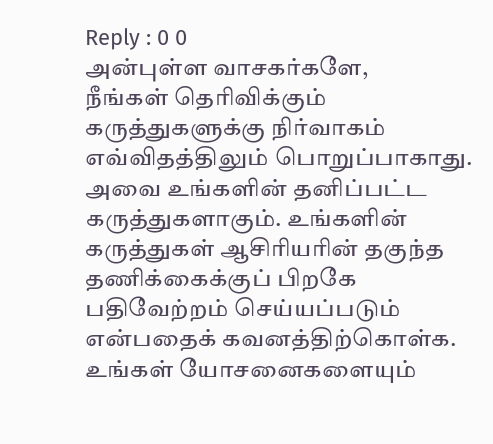Reply : 0 0
அன்புள்ள வாசகர்களே,
நீங்கள் தெரிவிக்கும் கருத்துகளுக்கு நிர்வாகம் எவ்விதத்திலும் பொறுப்பாகாது. அவை உங்களின் தனிப்பட்ட கருத்துகளாகும். உங்களின் கருத்துகள் ஆசிரியரின் தகுந்த தணிக்கைக்குப் பிறகே பதிவேற்றம் செய்யப்படும் என்பதைக் கவனத்திற்கொள்க. உங்கள் யோசனைகளையும்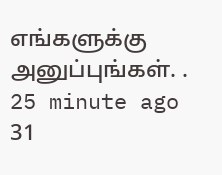எங்களுக்கு அனுப்புங்கள். .
25 minute ago
31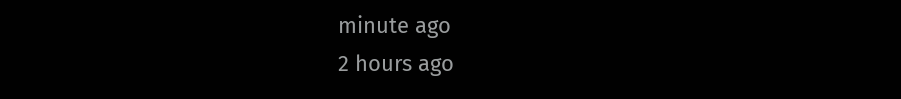minute ago
2 hours ago